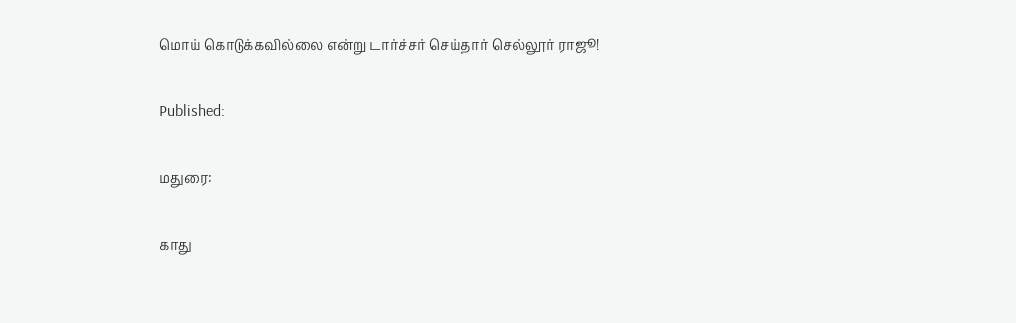மொய் கொடுக்கவில்லை என்று டார்ச்சர் செய்தார் செல்லூர் ராஜூ!

Published:

மதுரை:

காது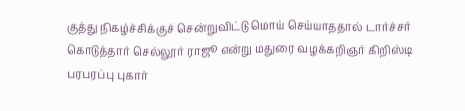குத்து நிகழ்ச்சிக்குச் சென்றுவிட்டு மொய் செய்யாததால் டார்ச்சர் கொடுத்தார் செல்லூர் ராஜூ என்று மதுரை வழக்கறிஞர் கிறிஸ்டி பரபரப்பு புகார்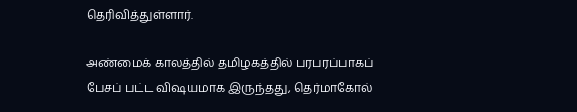தெரிவித்துள்ளார்.

அண்மைக் காலத்தில் தமிழகத்தில் பரபரப்பாகப் பேசப் பட்ட விஷயமாக இருந்தது, தெர்மாகோல்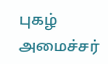புகழ் அமைச்சர்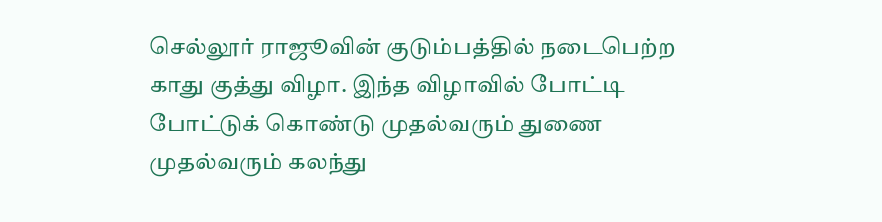செல்லூர் ராஜூவின் குடும்பத்தில் நடைபெற்ற காது குத்து விழா. இந்த விழாவில் போட்டி போட்டுக் கொண்டு முதல்வரும் துணை முதல்வரும் கலந்து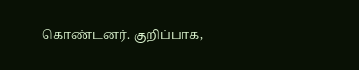கொண்டனர். குறிப்பாக,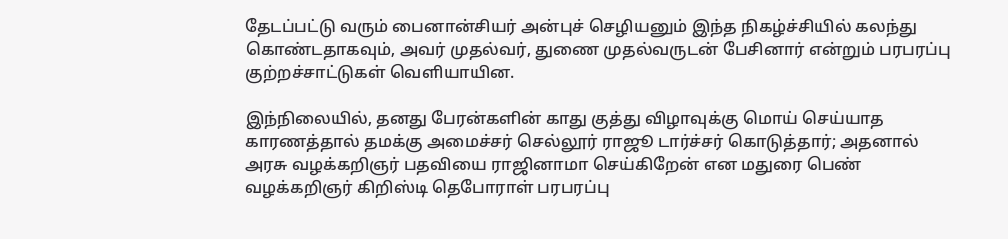தேடப்பட்டு வரும் பைனான்சியர் அன்புச் செழியனும் இந்த நிகழ்ச்சியில் கலந்து கொண்டதாகவும், அவர் முதல்வர், துணை முதல்வருடன் பேசினார் என்றும் பரபரப்பு குற்றச்சாட்டுகள் வெளியாயின.

இந்நிலையில், தனது பேரன்களின் காது குத்து விழாவுக்கு மொய் செய்யாத காரணத்தால் தமக்கு அமைச்சர் செல்லூர் ராஜூ டார்ச்சர் கொடுத்தார்; அதனால் அரசு வழக்கறிஞர் பதவியை ராஜினாமா செய்கிறேன் என மதுரை பெண் வழக்கறிஞர் கிறிஸ்டி தெபோராள் பரபரப்பு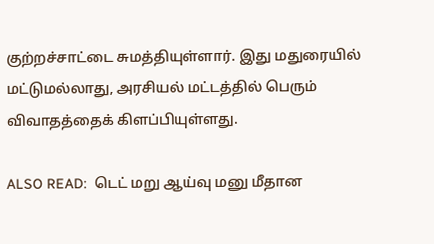குற்றச்சாட்டை சுமத்தியுள்ளார். இது மதுரையில் மட்டுமல்லாது, அரசியல் மட்டத்தில் பெரும் விவாதத்தைக் கிளப்பியுள்ளது.

ALSO READ:  டெட் மறு ஆய்வு மனு மீதான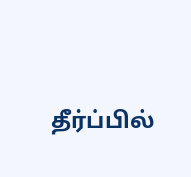தீர்ப்பில்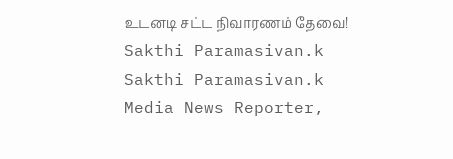உடனடி சட்ட நிவாரணம் தேவை!
Sakthi Paramasivan.k
Sakthi Paramasivan.k
Media News Reporter,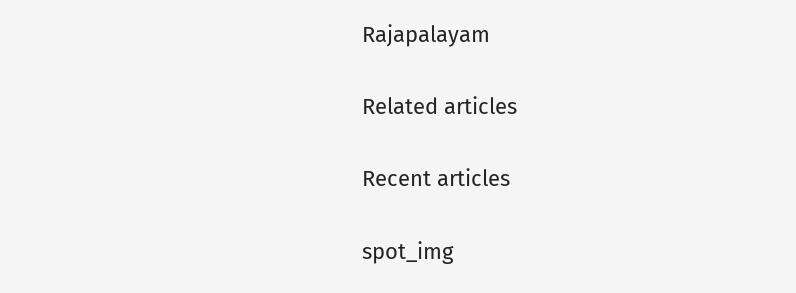Rajapalayam

Related articles

Recent articles

spot_img